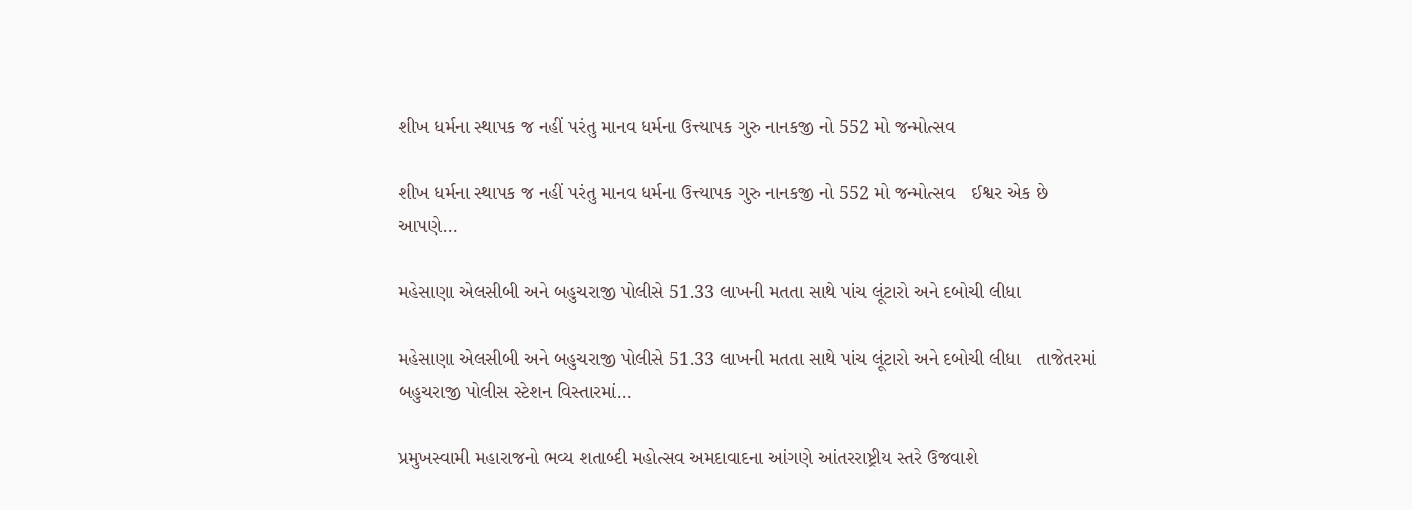શીખ ધર્મના સ્થાપક જ નહીં પરંતુ માનવ ધર્મના ઉત્ત્યાપક ગુરુ નાનકજી નો 552 મો જન્મોત્સવ

શીખ ધર્મના સ્થાપક જ નહીં પરંતુ માનવ ધર્મના ઉત્ત્યાપક ગુરુ નાનકજી નો 552 મો જન્મોત્સવ   ઈશ્વર એક છે આપણે…

મહેસાણા એલસીબી અને બહુચરાજી પોલીસે 51.33 લાખની મતતા સાથે પાંચ લૂંટારો અને દબોચી લીધા

મહેસાણા એલસીબી અને બહુચરાજી પોલીસે 51.33 લાખની મતતા સાથે પાંચ લૂંટારો અને દબોચી લીધા   તાજેતરમાં બહુચરાજી પોલીસ સ્ટેશન વિસ્તારમાં…

પ્રમુખસ્વામી મહારાજનો ભવ્ય શતાબ્દી મહોત્સવ અમદાવાદના આંગણે આંતરરાષ્ટ્રીય સ્તરે ઉજવાશે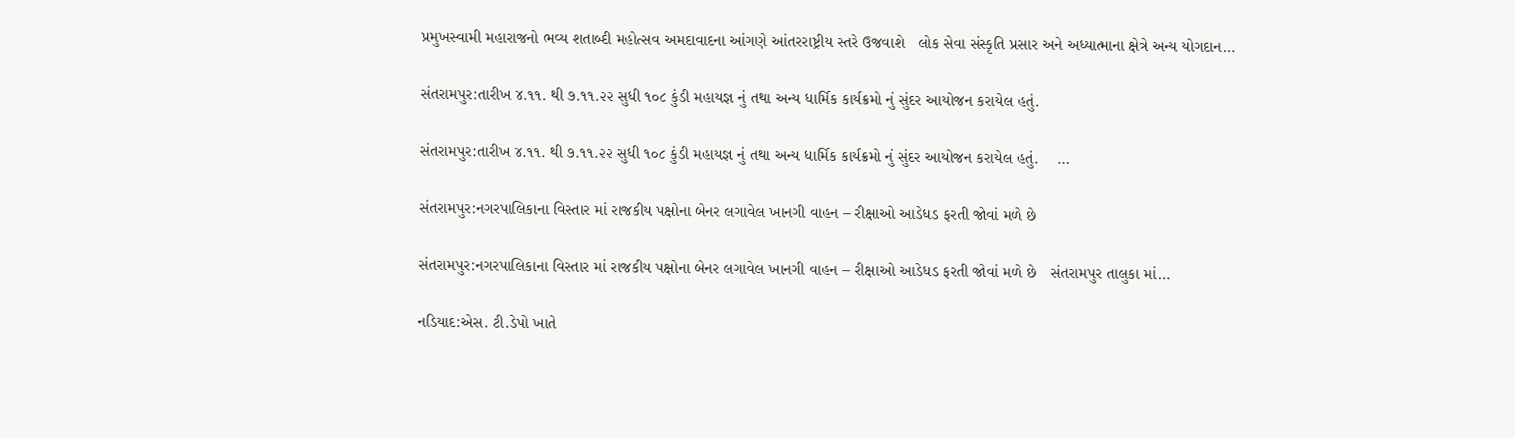પ્રમુખસ્વામી મહારાજનો ભવ્ય શતાબ્દી મહોત્સવ અમદાવાદના આંગણે આંતરરાષ્ટ્રીય સ્તરે ઉજવાશે   લોક સેવા સંસ્કૃતિ પ્રસાર અને અધ્યાત્માના ક્ષેત્રે અન્ય યોગદાન…

સંતરામપુર:તારીખ ૪.૧૧. થી ૭.૧૧.૨૨ સુધી ૧૦૮ કુંડી મહાયજ્ઞ નું તથા અન્ય ધાર્મિક કાર્યક્રમો નું સુંદર આયોજન કરાયેલ હતું.

સંતરામપુર:તારીખ ૪.૧૧. થી ૭.૧૧.૨૨ સુધી ૧૦૮ કુંડી મહાયજ્ઞ નું તથા અન્ય ધાર્મિક કાર્યક્રમો નું સુંદર આયોજન કરાયેલ હતું.    …

સંતરામપુર:નગરપાલિકાના વિસ્તાર માં રાજકીય પક્ષોના બેનર લગાવેલ ખાનગી વાહન – રીક્ષાઓ આડેધડ ફરતી જોવાં મળે છે

સંતરામપુર:નગરપાલિકાના વિસ્તાર માં રાજકીય પક્ષોના બેનર લગાવેલ ખાનગી વાહન – રીક્ષાઓ આડેધડ ફરતી જોવાં મળે છે   સંતરામપુર તાલુકા માં…

નડિયાદ:એસ. ટી.ડેપો ખાતે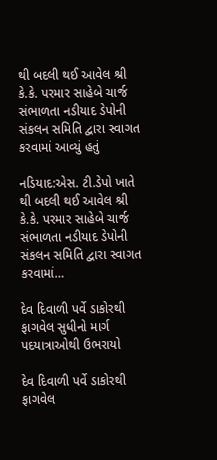થી બદલી થઈ આવેલ શ્રી કે.કે. પરમાર સાહેબે ચાર્જ સંભાળતા નડીયાદ ડેપોની સંકલન સમિતિ દ્વારા સ્વાગત કરવામાં આવ્યું હતું

નડિયાદ:એસ. ટી.ડેપો ખાતે થી બદલી થઈ આવેલ શ્રી કે.કે. પરમાર સાહેબે ચાર્જ સંભાળતા નડીયાદ ડેપોની સંકલન સમિતિ દ્વારા સ્વાગત કરવામાં…

દેવ દિવાળી પર્વે ડાકોરથી ફાગવેલ સુધીનો માર્ગ પદયાત્રાઓથી ઉભરાયો

દેવ દિવાળી પર્વે ડાકોરથી ફાગવેલ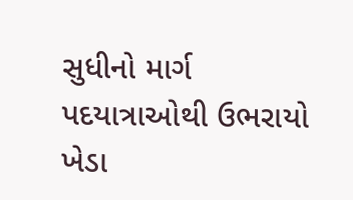સુધીનો માર્ગ પદયાત્રાઓથી ઉભરાયો ખેડા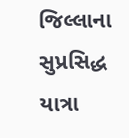જિલ્લાના સુપ્રસિદ્ધ યાત્રા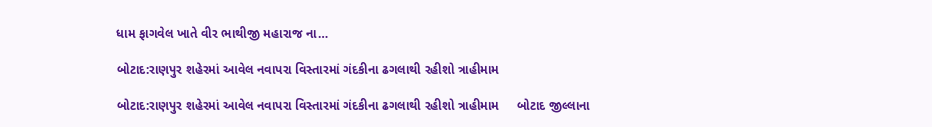ધામ ફાગવેલ ખાતે વીર ભાથીજી મહારાજ ના…

બોટાદ:રાણપુર શહેરમાં આવેલ નવાપરા વિસ્તારમાં ગંદકીના ઢગલાથી રહીશો ત્રાહીમામ

બોટાદ:રાણપુર શહેરમાં આવેલ નવાપરા વિસ્તારમાં ગંદકીના ઢગલાથી રહીશો ત્રાહીમામ     બોટાદ જીલ્લાના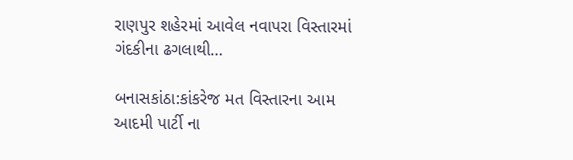રાણપુર શહેરમાં આવેલ નવાપરા વિસ્તારમાં ગંદકીના ઢગલાથી…

બનાસકાંઠા:કાંકરેજ મત વિસ્તારના આમ આદમી પાર્ટી ના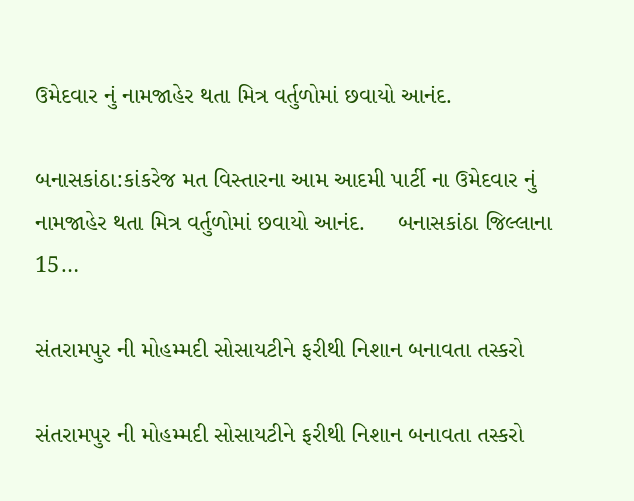ઉમેદવાર નું નામજાહેર થતા મિત્ર વર્તુળોમાં છવાયો આનંદ.

બનાસકાંઠા:કાંકરેજ મત વિસ્તારના આમ આદમી પાર્ટી ના ઉમેદવાર નું નામજાહેર થતા મિત્ર વર્તુળોમાં છવાયો આનંદ.     બનાસકાંઠા જિલ્લાના 15…

સંતરામપુર ની મોહમ્મદી સોસાયટીને ફરીથી નિશાન બનાવતા તસ્કરો

સંતરામપુર ની મોહમ્મદી સોસાયટીને ફરીથી નિશાન બનાવતા તસ્કરો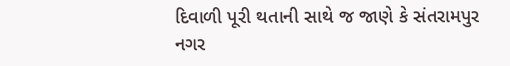દિવાળી પૂરી થતાની સાથે જ જાણે કે સંતરામપુર નગર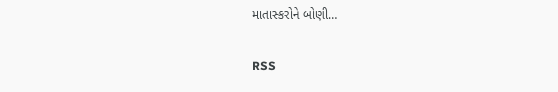માતાસ્કરોને બોણી…

RSS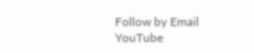Follow by Email
YouTube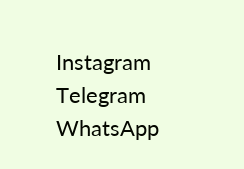Instagram
Telegram
WhatsApp